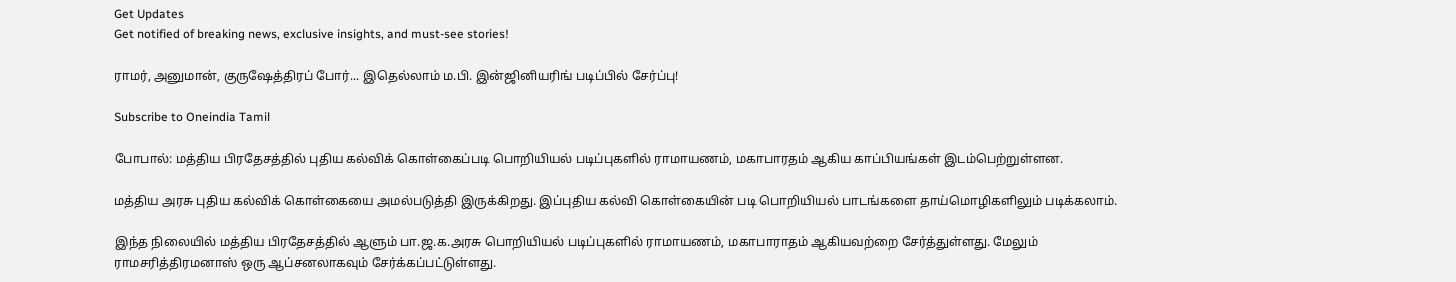Get Updates
Get notified of breaking news, exclusive insights, and must-see stories!

ராமர், அனுமான், குருஷேத்திரப் போர்... இதெல்லாம் ம.பி. இன்ஜினியரிங் படிப்பில் சேர்ப்பு!

Subscribe to Oneindia Tamil

போபால்: மத்திய பிரதேசத்தில் புதிய கல்விக் கொள்கைப்படி பொறியியல் படிப்புகளில் ராமாயணம், மகாபாரதம் ஆகிய காப்பியங்கள் இடம்பெற்றுள்ளன.

மத்திய அரசு புதிய கல்விக் கொள்கையை அமல்படுத்தி இருக்கிறது. இப்புதிய கல்வி கொள்கையின் படி பொறியியல் பாடங்களை தாய்மொழிகளிலும் படிக்கலாம்.

இந்த நிலையில் மத்திய பிரதேசத்தில் ஆளும் பா.ஜ.க.அரசு பொறியியல் படிப்புகளில் ராமாயணம், மகாபாராதம் ஆகியவற்றை சேர்த்துள்ளது. மேலும் ராமசரித்திரமனாஸ் ஒரு ஆப்சனலாகவும் சேர்க்கப்பட்டுள்ளது.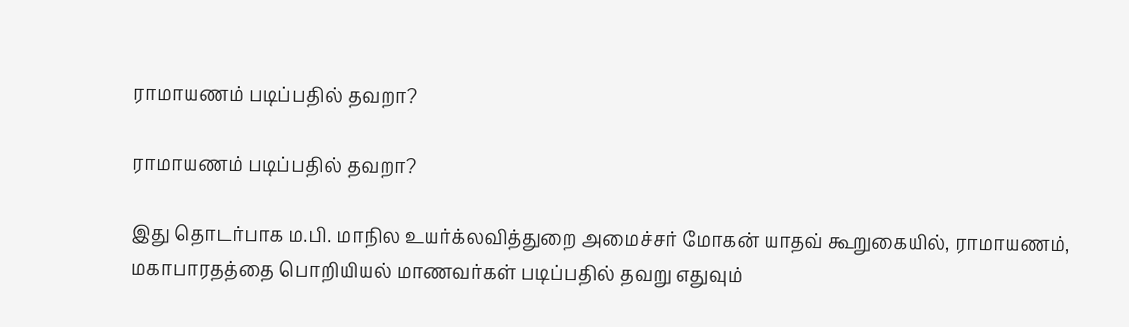ராமாயணம் படிப்பதில் தவறா?

ராமாயணம் படிப்பதில் தவறா?

இது தொடர்பாக ம.பி. மாநில உயர்க்லவித்துறை அமைச்சர் மோகன் யாதவ் கூறுகையில், ராமாயணம், மகாபாரதத்தை பொறியியல் மாணவர்கள் படிப்பதில் தவறு எதுவும்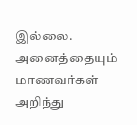இல்லை. அனைத்தையும் மாணவர்கள் அறிந்து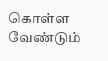கொள்ள வேண்டும்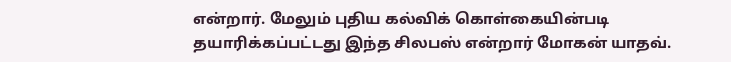என்றார். மேலும் புதிய கல்விக் கொள்கையின்படி தயாரிக்கப்பட்டது இந்த சிலபஸ் என்றார் மோகன் யாதவ்.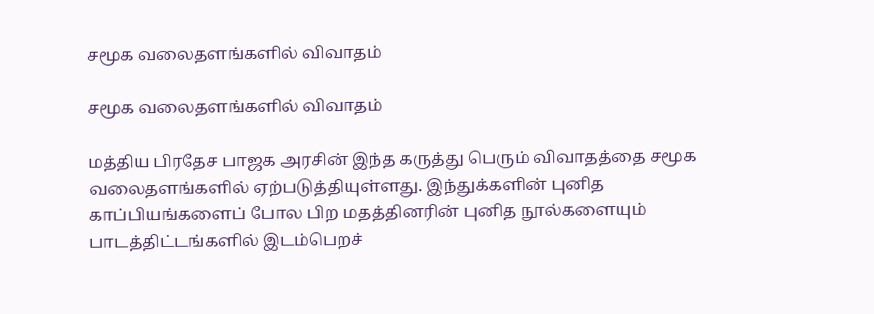சமூக வலைதளங்களில் விவாதம்

சமூக வலைதளங்களில் விவாதம்

மத்திய பிரதேச பாஜக அரசின் இந்த கருத்து பெரும் விவாதத்தை சமூக வலைதளங்களில் ஏற்படுத்தியுள்ளது. இந்துக்களின் புனித காப்பியங்களைப் போல பிற மதத்தினரின் புனித நூல்களையும் பாடத்திட்டங்களில் இடம்பெறச்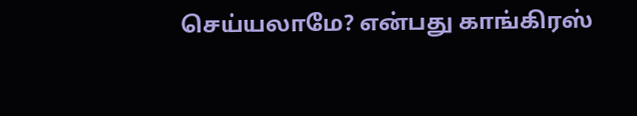செய்யலாமே? என்பது காங்கிரஸ்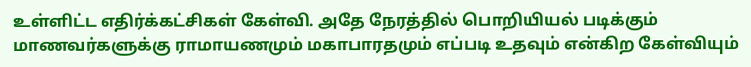உள்ளிட்ட எதிர்க்கட்சிகள் கேள்வி. அதே நேரத்தில் பொறியியல் படிக்கும் மாணவர்களுக்கு ராமாயணமும் மகாபாரதமும் எப்படி உதவும் என்கிற கேள்வியும்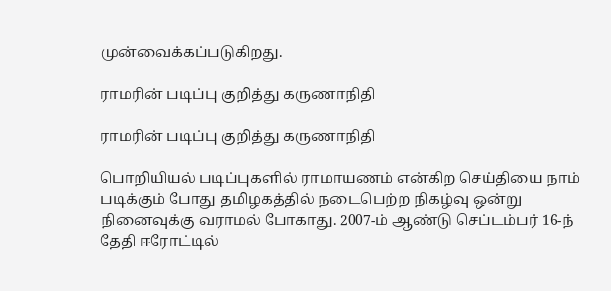முன்வைக்கப்படுகிறது.

ராமரின் படிப்பு குறித்து கருணாநிதி

ராமரின் படிப்பு குறித்து கருணாநிதி

பொறியியல் படிப்புகளில் ராமாயணம் என்கிற செய்தியை நாம் படிக்கும் போது தமிழகத்தில் நடைபெற்ற நிகழ்வு ஒன்று நினைவுக்கு வராமல் போகாது. 2007-ம் ஆண்டு செப்டம்பர் 16-ந் தேதி ஈரோட்டில்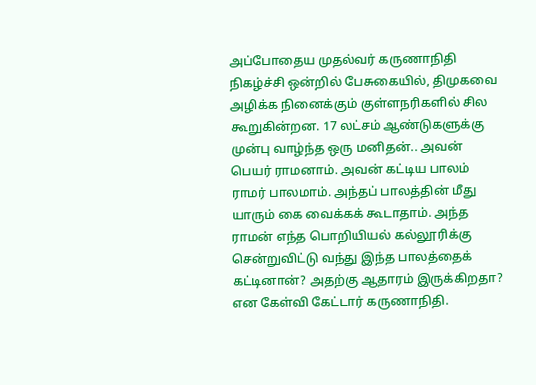அப்போதைய முதல்வர் கருணாநிதி நிகழ்ச்சி ஒன்றில் பேசுகையில், திமுகவை அழிக்க நினைக்கும் குள்ளநரிகளில் சில கூறுகின்றன. 17 லட்சம் ஆண்டுகளுக்கு முன்பு வாழ்ந்த ஒரு மனிதன்.. அவன் பெயர் ராமனாம். அவன் கட்டிய பாலம் ராமர் பாலமாம். அந்தப் பாலத்தின் மீது யாரும் கை வைக்கக் கூடாதாம். அந்த ராமன் எந்த பொறியியல் கல்லூரிக்கு சென்றுவிட்டு வந்து இந்த பாலத்தைக் கட்டினான்? அதற்கு ஆதாரம் இருக்கிறதா? என கேள்வி கேட்டார் கருணாநிதி.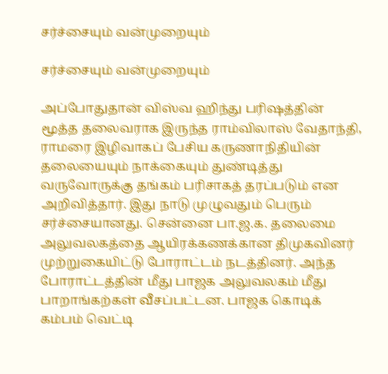சர்ச்சையும் வன்முறையும்

சர்ச்சையும் வன்முறையும்

அப்போதுதான் விஸ்வ ஹிந்து பரிஷத்தின் மூத்த தலைவராக இருந்த ராம்விலாஸ் வேதாந்தி, ராமரை இழிவாகப் பேசிய கருணாநிதியின் தலையையும் நாக்கையும் துண்டித்து வருவோருக்கு தங்கம் பரிசாகத் தரப்படும் என அறிவித்தார். இது நாடு முழுவதும் பெரும் சர்ச்சையானது. சென்னை பா.ஜ.க. தலைமை அலுவலகத்தை ஆயிரக்கணக்கான திமுகவினர் முற்றுகையிட்டு போராட்டம் நடத்தினர். அந்த போராட்டத்தின் மீது பாஜக அலுவலகம் மீது பாறாங்கற்கள் வீசப்பட்டன. பாஜக கொடிக் கம்பம் வெட்டி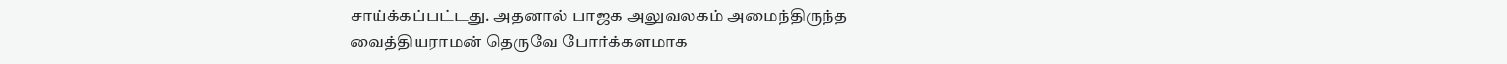சாய்க்கப்பட்டது. அதனால் பாஜக அலுவலகம் அமைந்திருந்த வைத்தியராமன் தெருவே போர்க்களமாக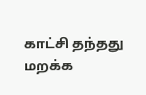காட்சி தந்தது மறக்க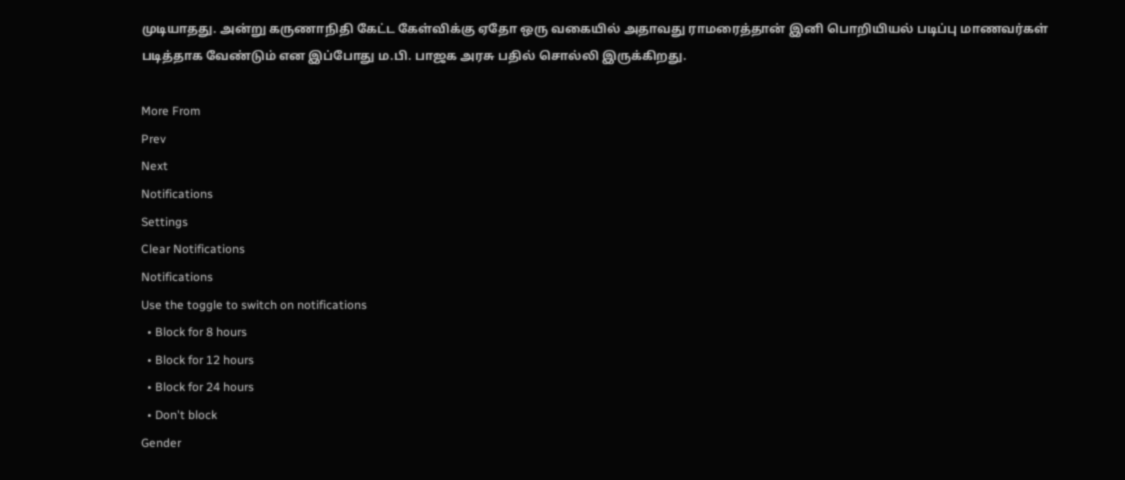முடியாதது. அன்று கருணாநிதி கேட்ட கேள்விக்கு ஏதோ ஒரு வகையில் அதாவது ராமரைத்தான் இனி பொறியியல் படிப்பு மாணவர்கள் படித்தாக வேண்டும் என இப்போது ம.பி. பாஜக அரசு பதில் சொல்லி இருக்கிறது.

More From
Prev
Next
Notifications
Settings
Clear Notifications
Notifications
Use the toggle to switch on notifications
  • Block for 8 hours
  • Block for 12 hours
  • Block for 24 hours
  • Don't block
Gender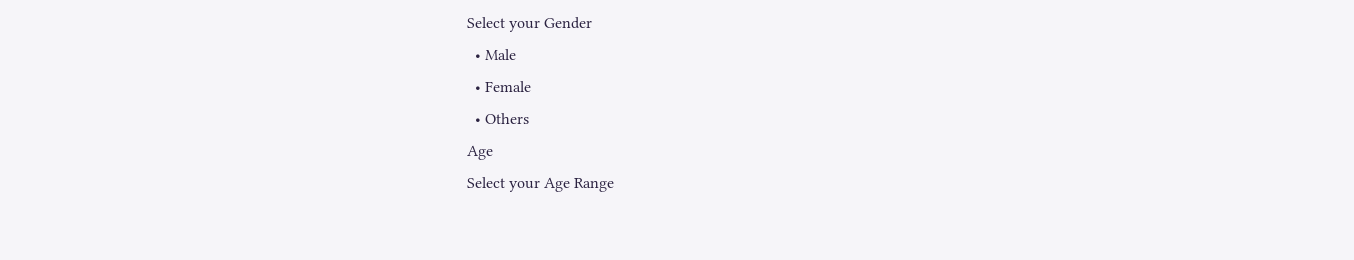Select your Gender
  • Male
  • Female
  • Others
Age
Select your Age Range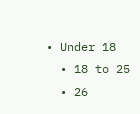• Under 18
  • 18 to 25
  • 26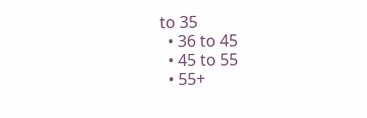to 35
  • 36 to 45
  • 45 to 55
  • 55+